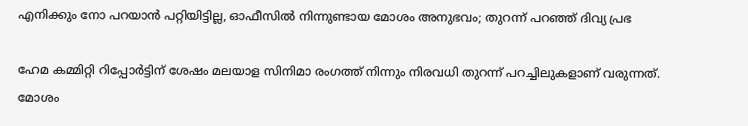എനിക്കും നോ പറയാൻ പറ്റിയിട്ടില്ല, ഓഫീസിൽ നിന്നുണ്ടായ മോശം അനുഭവം; തുറന്ന് പറഞ്ഞ് ദിവ്യ പ്രഭ

ഹേമ കമ്മിറ്റി റിപ്പോർട്ടിന് ശേഷം മലയാള സിനിമാ രംഗത്ത് നിന്നും നിരവധി തുറന്ന് പറച്ചിലുകളാണ് വരുന്നത്. മോശം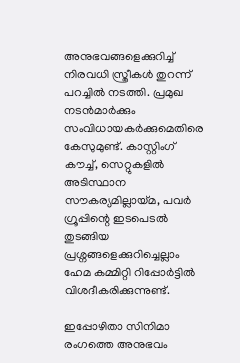അനുഭവങ്ങളെക്കുറിച്ച് നിരവധി സ്ത്രീകൾ തുറന്ന് പറച്ചിൽ നടത്തി. പ്രമുഖ നട‌ൻമാർക്കും സംവിധായകർക്കുമെതിരെ കേസുമുണ്ട്. കാസ്റ്റിംഗ് കൗച്ച്, സെറ്റുകളിൽ അടിസ്ഥാന സൗകര്യമില്ലായ്മ, പവർ ഗ്രൂപ്പിന്റെ ഇടപെടൽ തുടങ്ങിയ പ്രശ്നങ്ങളെക്കുറിച്ചെല്ലാം ഹേമ കമ്മിറ്റി റിപ്പോർട്ടിൽ വിശദീകരിക്കുന്നുണ്ട്.

ഇപ്പോഴിതാ സിനിമാ രംഗത്തെ അനുഭവം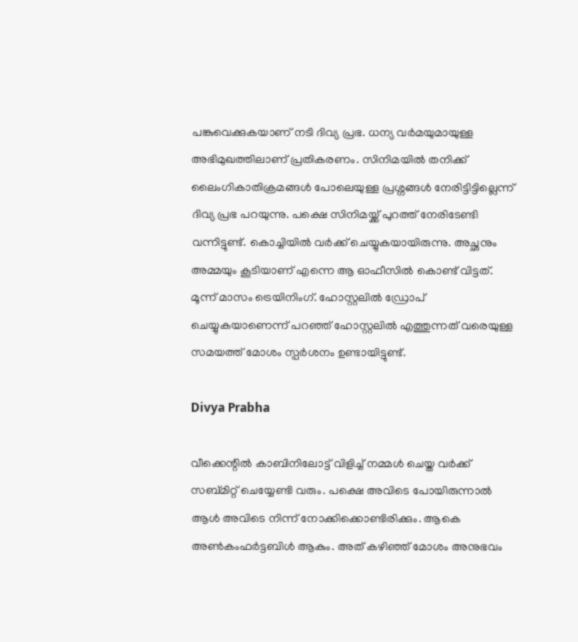പങ്കുവെക്കുകയാണ് നടി ദിവ്യ പ്രഭ. ധന്യ വർമയുമായുള്ള അഭിമുഖത്തിലാണ് പ്രതികരണം. സിനിമയിൽ തനിക്ക് ലൈംഗികാതിക്രമങ്ങൾ പോലെയുള്ള പ്രശ്നങ്ങൾ നേരിട്ടിട്ടില്ലെന്ന് ദിവ്യ പ്രഭ പറയുന്നു. പക്ഷെ സിനിമയ്ക്ക് പുറത്ത് നേരിടേണ്ടി വന്നിട്ടുണ്ട്. കൊച്ചിയിൽ വർക്ക് ചെയ്യുകയായിരുന്നു. അച്ഛനും അമ്മയും കൂടിയാണ് എന്നെ ആ ഓഫീസിൽ കൊണ്ട് വിട്ടത്. മൂന്ന് മാസം ട്രെയിനിംഗ്. ഹോസ്റ്റലിൽ ഡ്രോപ് ചെയ്യുകയാണെന്ന് പറഞ്ഞ് ഹോസ്റ്റലിൽ എത്തുന്നത് വരെയുള്ള സമയത്ത് മോശം സ്പർശനം ഉണ്ടായിട്ടുണ്ട്.

Divya Prabha

വീക്കെന്റിൽ കാബിനിലോട്ട് വിളിച്ച് നമ്മൾ ചെയ്ത വർക്ക് സബ്മിറ്റ് ചെയ്യേണ്ടി വരും. പക്ഷെ അവിടെ പോയിരുന്നാൽ ആൾ അവിടെ നിന്ന് നോക്കിക്കൊണ്ടിരിക്കും. ആകെ അൺകംഫർട്ടബിൾ ആകും. അത് കഴിഞ്ഞ് മോശം അനുഭവം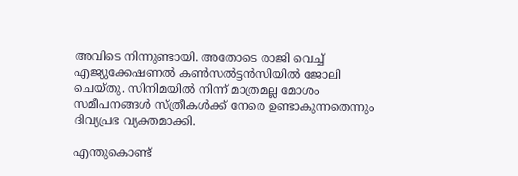അവിടെ നിന്നുണ്ടായി. അതോടെ രാജി വെച്ച് എജ്യുക്കേഷണൽ കൺസൽട്ടൻസിയിൽ ജോലി ചെയ്തു. സിനിമയിൽ നിന്ന് മാത്രമല്ല മോശം സമീപനങ്ങൾ സ്ത്രീകൾക്ക് നേരെ ഉണ്ടാകുന്നതെന്നും ദിവ്യപ്രഭ വ്യക്തമാക്കി.

എന്തുകൊണ്ട്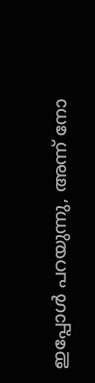ഇപ്പോൾ പറയുന്നു, അന്ന് നോ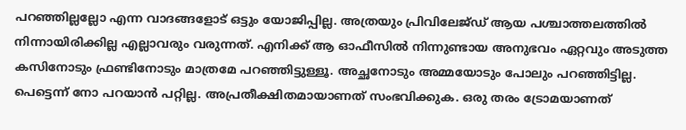പറഞ്ഞില്ലല്ലോ എന്ന വാദങ്ങളോട് ഒട്ടും യോജിപ്പില്ല. അത്രയും പ്രിവിലേജ്‍ഡ് ആയ പശ്ചാത്തലത്തിൽ നിന്നായിരിക്കില്ല എല്ലാവരും വരുന്നത്. എനിക്ക് ആ ഓഫീസിൽ നിന്നുണ്ടായ അനുഭവം ഏറ്റവും അടുത്ത കസിനോടും ഫ്രണ്ടിനോടും മാത്രമേ പറഞ്ഞിട്ടുള്ളൂ. അച്ഛനോടും അമ്മയോടും പോലും പറഞ്ഞിട്ടില്ല. പെട്ടെന്ന് നോ പറയാൻ പറ്റില്ല. അപ്രതീക്ഷിതമായാണത് സംഭവിക്കുക. ഒരു തരം ട്രോമയാണത്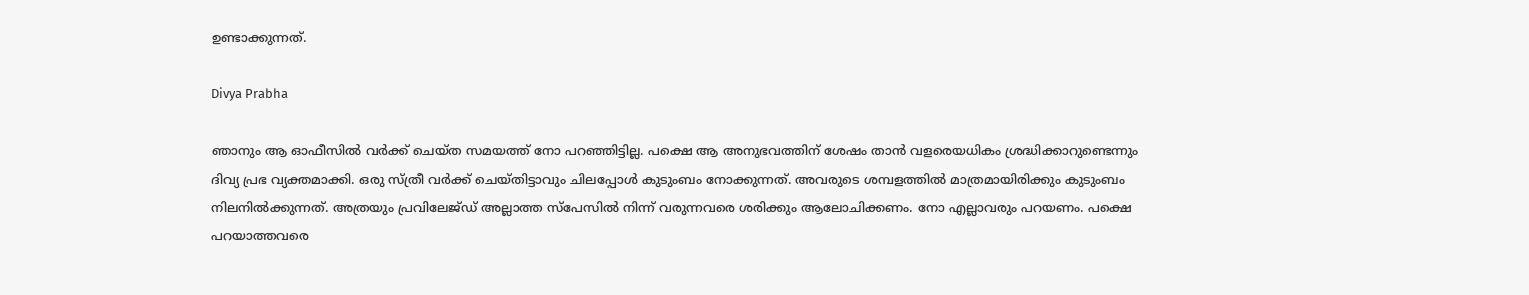ഉണ്ടാക്കുന്നത്.

Divya Prabha

ഞാനും ആ ഓഫീസിൽ വർക്ക് ചെയ്ത സമയത്ത് നോ പറഞ്ഞിട്ടില്ല. പക്ഷെ ആ അനുഭവത്തിന് ശേഷം താൻ വളരെയധികം ശ്രദ്ധിക്കാറുണ്ടെന്നും ദിവ്യ പ്രഭ വ്യക്തമാക്കി. ഒരു സ്ത്രീ വർക്ക് ചെയ്തിട്ടാവും ചിലപ്പോൾ കുടുംബം നോക്കുന്നത്. അവരുടെ ശമ്പളത്തിൽ മാത്രമായിരിക്കും കുടുംബം നിലനിൽക്കുന്നത്. അത്രയും പ്രവിലേജ്ഡ് അല്ലാത്ത സ്പേസിൽ നിന്ന് വരുന്നവരെ ശരിക്കും ആലോചിക്കണം. നോ എല്ലാവരും പറയണം. പക്ഷെ പറയാത്തവരെ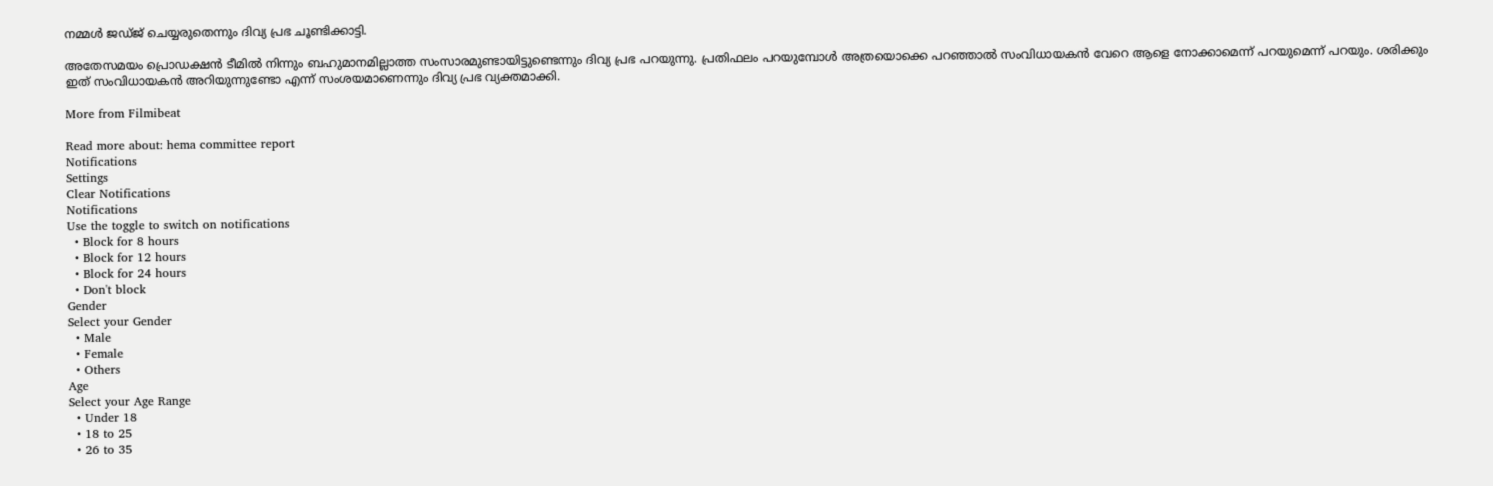നമ്മൾ ജഡ്ജ് ചെയ്യരുതെന്നും ദിവ്യ പ്രഭ ചൂണ്ടിക്കാട്ടി.

അതേസമയം പ്രൊഡക്ഷൻ ടീമിൽ നിന്നും ബഹുമാനമില്ലാത്ത സംസാരമുണ്ടായിട്ടുണ്ടെന്നും ദിവ്യ പ്രഭ പറയുന്നു. പ്രതിഫലം പറയുമ്പോൾ അത്രയൊക്കെ പറഞ്ഞാൽ സംവിധായകൻ വേറെ ആളെ നോക്കാമെന്ന് പറയുമെന്ന് പറയും. ശരിക്കും ഇത് സംവിധായകൻ അറിയുന്നുണ്ടോ എന്ന് സംശയമാണെന്നും ദിവ്യ പ്രഭ വ്യക്തമാക്കി.

More from Filmibeat

Read more about: hema committee report
Notifications
Settings
Clear Notifications
Notifications
Use the toggle to switch on notifications
  • Block for 8 hours
  • Block for 12 hours
  • Block for 24 hours
  • Don't block
Gender
Select your Gender
  • Male
  • Female
  • Others
Age
Select your Age Range
  • Under 18
  • 18 to 25
  • 26 to 35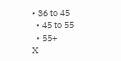• 36 to 45
  • 45 to 55
  • 55+
X